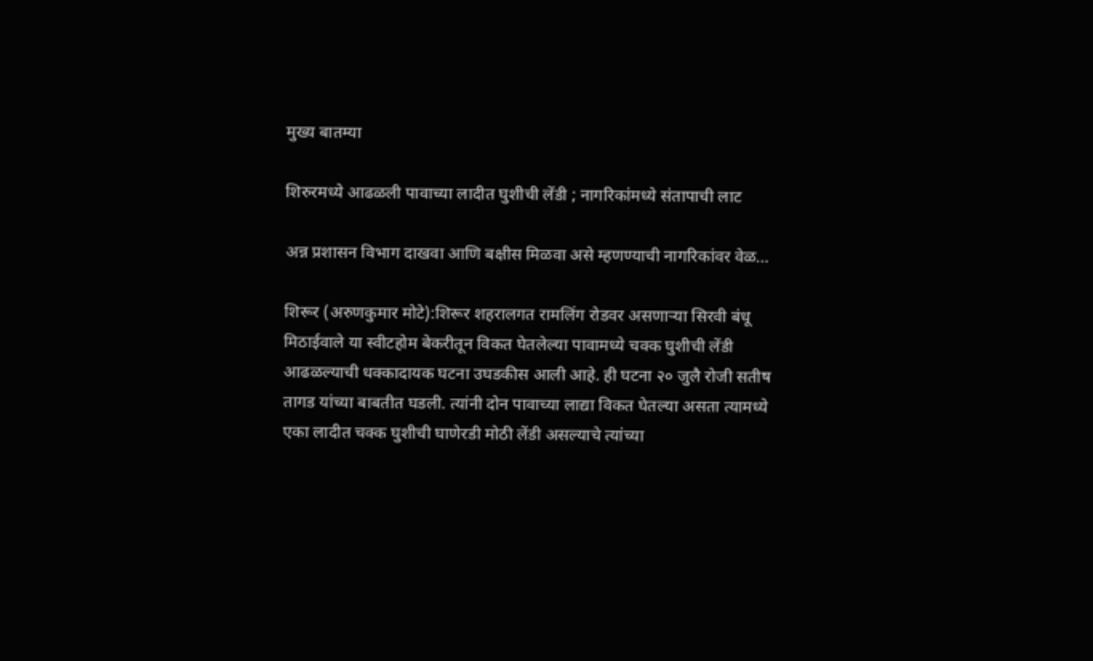मुख्य बातम्या

शिरुरमध्ये आढळली पावाच्या लादीत घुशीची लेंडी ; नागरिकांमध्ये संतापाची लाट

अन्न प्रशासन विभाग दाखवा आणि बक्षीस मिळवा असे म्हणण्याची नागरिकांवर वेळ…

शिरूर (अरुणकुमार मोटे):शिरूर शहरालगत रामलिंग रोडवर असणाऱ्या सिरवी बंधू मिठाईवाले या स्वीटहोम बेकरीतून विकत घेतलेल्या पावामध्ये चक्क घुशीची लेंडी आढळल्याची धक्कादायक घटना उघडकीस आली आहे. ही घटना २० जुलै रोजी सतीष तागड यांच्या बाबतीत घडली. त्यांनी दोन पावाच्या लाद्या विकत घेतल्या असता त्यामध्ये एका लादीत चक्क घुशीची घाणेरडी मोठी लेंडी असल्याचे त्यांच्या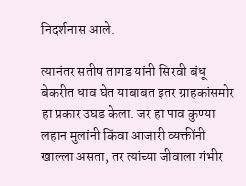निदर्शनास आले.

त्यानंतर सतीष तागड यांनी सिरवी बंधू बेकरीत धाव घेत याबाबत इतर ग्राहकांसमोर हा प्रकार उघड केला. जर हा पाव कुण्या लहान मुलांनी किंवा आजारी व्यक्तींनी खाल्ला असता, तर त्यांच्या जीवाला गंभीर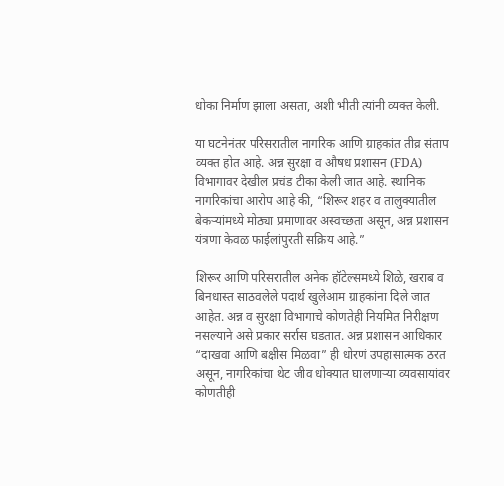धोका निर्माण झाला असता, अशी भीती त्यांनी व्यक्त केली.

या घटनेनंतर परिसरातील नागरिक आणि ग्राहकांत तीव्र संताप व्यक्त होत आहे. अन्न सुरक्षा व औषध प्रशासन (FDA) विभागावर देखील प्रचंड टीका केली जात आहे. स्थानिक नागरिकांचा आरोप आहे की, “शिरूर शहर व तालुक्यातील बेकऱ्यांमध्ये मोठ्या प्रमाणावर अस्वच्छता असून, अन्न प्रशासन यंत्रणा केवळ फाईलांपुरती सक्रिय आहे.”

शिरूर आणि परिसरातील अनेक हॉटेल्समध्ये शिळे, खराब व बिनधास्त साठवलेले पदार्थ खुलेआम ग्राहकांना दिले जात आहेत. अन्न व सुरक्षा विभागाचे कोणतेही नियमित निरीक्षण नसल्याने असे प्रकार सर्रास घडतात. अन्न प्रशासन आधिकार “दाखवा आणि बक्षीस मिळवा” ही धोरणं उपहासात्मक ठरत असून, नागरिकांचा थेट जीव धोक्यात घालणाऱ्या व्यवसायांवर कोणतीही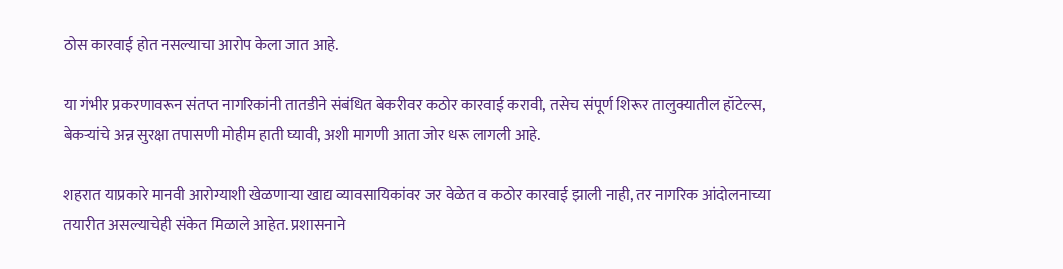ठोस कारवाई होत नसल्याचा आरोप केला जात आहे.

या गंभीर प्रकरणावरून संतप्त नागरिकांनी तातडीने संबंधित बेकरीवर कठोर कारवाई करावी, तसेच संपूर्ण शिरूर तालुक्यातील हॉटेल्स, बेकऱ्यांचे अन्न सुरक्षा तपासणी मोहीम हाती घ्यावी, अशी मागणी आता जोर धरू लागली आहे.

शहरात याप्रकारे मानवी आरोग्याशी खेळणाऱ्या खाद्य व्यावसायिकांवर जर वेळेत व कठोर कारवाई झाली नाही, तर नागरिक आंदोलनाच्या तयारीत असल्याचेही संकेत मिळाले आहेत. प्रशासनाने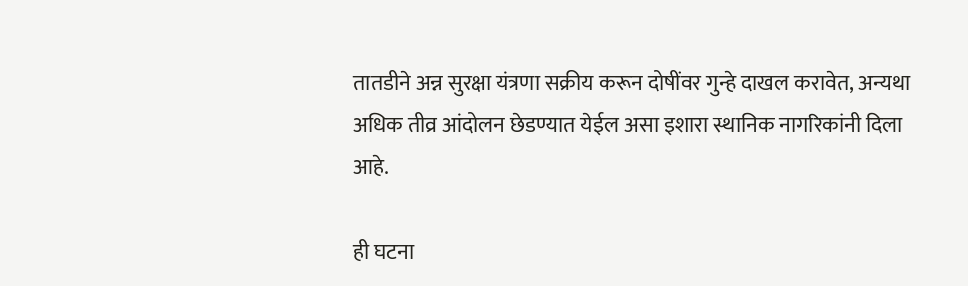तातडीने अन्न सुरक्षा यंत्रणा सक्रीय करून दोषींवर गुन्हे दाखल करावेत, अन्यथा अधिक तीव्र आंदोलन छेडण्यात येईल असा इशारा स्थानिक नागरिकांनी दिला आहे.

ही घटना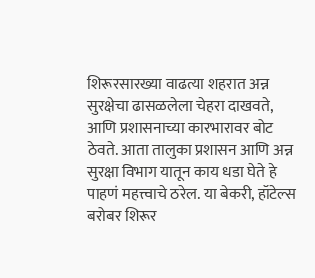शिरूरसारख्या वाढत्या शहरात अन्न सुरक्षेचा ढासळलेला चेहरा दाखवते, आणि प्रशासनाच्या कारभारावर बोट ठेवते. आता तालुका प्रशासन आणि अन्न सुरक्षा विभाग यातून काय धडा घेते हे पाहणं महत्त्वाचे ठरेल. या बेकरी, हॉटेल्स बरोबर शिरूर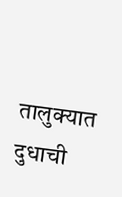तालुक्यात दुधाची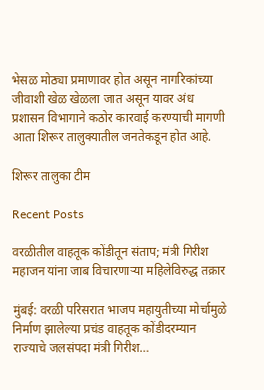भेसळ मोठ्या प्रमाणावर होत असून नागरिकांच्या जीवाशी खेळ खेळला जात असून यावर अंध प्रशासन विभागाने कठोर कारवाई करण्याची मागणी आता शिरूर तालुक्यातील जनतेकडून होत आहे.

शिरूर तालुका टीम

Recent Posts

वरळीतील वाहतूक कोंडीतून संताप; मंत्री गिरीश महाजन यांना जाब विचारणाऱ्या महिलेविरुद्ध तक्रार

मुंबई: वरळी परिसरात भाजप महायुतीच्या मोर्चामुळे निर्माण झालेल्या प्रचंड वाहतूक कोंडीदरम्यान राज्याचे जलसंपदा मंत्री गिरीश…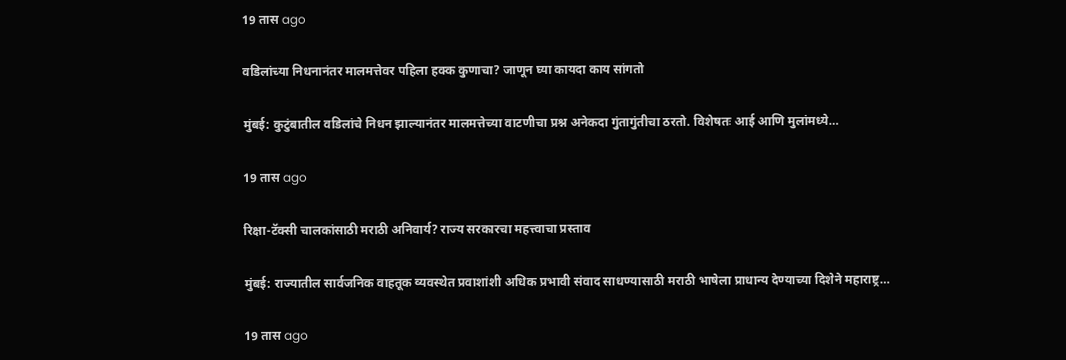19 तास ago

वडिलांच्या निधनानंतर मालमत्तेवर पहिला हक्क कुणाचा? जाणून घ्या कायदा काय सांगतो

मुंबई: कुटुंबातील वडिलांचे निधन झाल्यानंतर मालमत्तेच्या वाटणीचा प्रश्न अनेकदा गुंतागुंतीचा ठरतो. विशेषतः आई आणि मुलांमध्ये…

19 तास ago

रिक्षा-टॅक्सी चालकांसाठी मराठी अनिवार्य? राज्य सरकारचा महत्त्वाचा प्रस्ताव

मुंबई: राज्यातील सार्वजनिक वाहतूक व्यवस्थेत प्रवाशांशी अधिक प्रभावी संवाद साधण्यासाठी मराठी भाषेला प्राधान्य देण्याच्या दिशेने महाराष्ट्र…

19 तास ago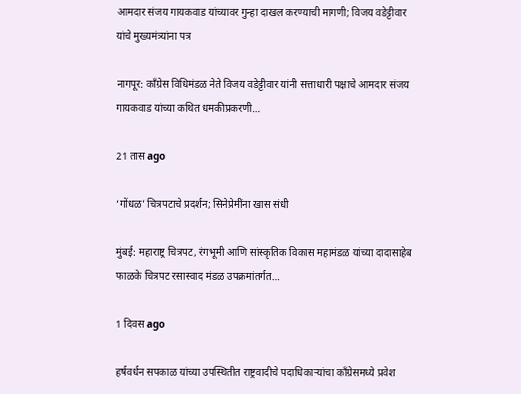आमदार संजय गायकवाड यांच्यावर गुन्हा दाखल करण्याची मागणी; विजय वडेट्टीवार यांचे मुख्यमंत्र्यांना पत्र

नागपूर: काँग्रेस विधिमंडळ नेते विजय वडेट्टीवार यांनी सत्ताधारी पक्षाचे आमदार संजय गायकवाड यांच्या कथित धमकीप्रकरणी…

21 तास ago

‘गोंधळ’ चित्रपटाचे प्रदर्शन; सिनेप्रेमींना खास संधी

मुंबई: महाराष्ट्र चित्रपट, रंगभूमी आणि सांस्कृतिक विकास महामंडळ यांच्या दादासाहेब फाळके चित्रपट रसास्वाद मंडळ उपक्रमांतर्गत…

1 दिवस ago

हर्षवर्धन सपकाळ यांच्या उपस्थितीत राष्ट्रवादीचे पदाधिकाऱ्यांचा काँग्रेसमध्ये प्रवेश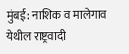मुंबई: नाशिक व मालेगाव येथील राष्ट्रवादी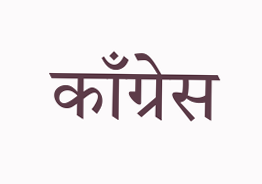काँग्रेस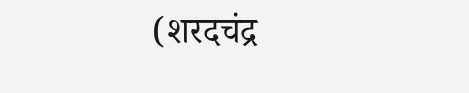(शरदचंद्र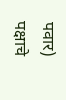पवार) पक्षाचे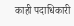काही पदाधिकारी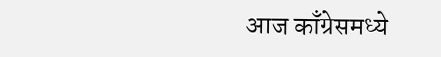आज काँग्रेसमध्ये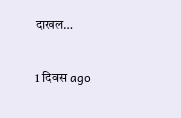दाखल…

1 दिवस ago